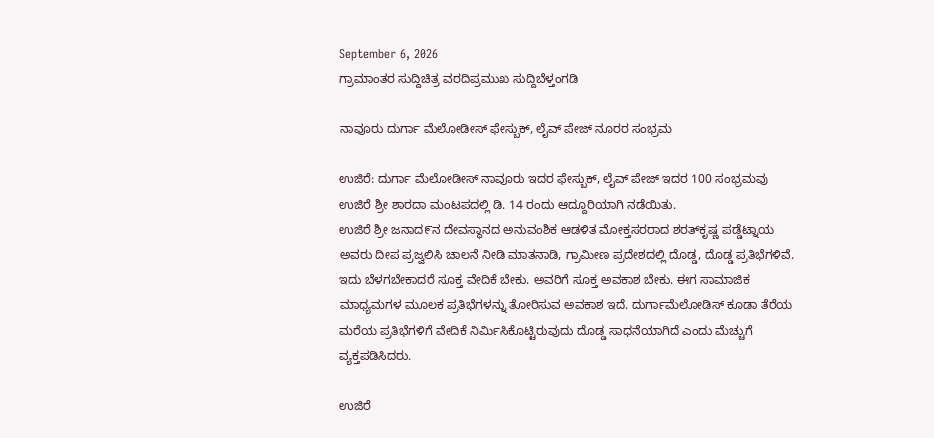September 6, 2026
ಗ್ರಾಮಾಂತರ ಸುದ್ದಿಚಿತ್ರ ವರದಿಪ್ರಮುಖ ಸುದ್ದಿಬೆಳ್ತಂಗಡಿ

ನಾವೂರು ದುರ್ಗಾ ಮೆಲೋಡೀಸ್ ಫೇಸ್ಬುಕ್, ಲೈವ್ ಪೇಜ್ ನೂರರ ಸಂಭ್ರಮ

ಉಜಿರೆ: ದುರ್ಗಾ ಮೆಲೋಡೀಸ್ ನಾವೂರು ಇದರ ಫೇಸ್ಬುಕ್, ಲೈವ್ ಪೇಜ್ ಇದರ 100 ಸಂಭ್ರಮವು ಉಜಿರೆ ಶ್ರೀ ಶಾರದಾ ಮಂಟಪದಲ್ಲಿ ಡಿ. 14 ರಂದು ಆದ್ದೂರಿಯಾಗಿ ನಡೆಯಿತು.
ಉಜಿರೆ ಶ್ರೀ ಜನಾದ೯ನ ದೇವಸ್ಥಾನದ ಅನುವಂಶಿಕ ಆಡಳಿತ ಮೋಕ್ತಸರರಾದ ಶರತ್‌ಕೃಷ್ಣ ಪಡ್ಡೆಟ್ನಾಯ ಅವರು ದೀಪ ಪ್ರಜ್ವಲಿಸಿ ಚಾಲನೆ ನೀಡಿ ಮಾತನಾಡಿ, ಗ್ರಾಮೀಣ ಪ್ರದೇಶದಲ್ಲಿ ದೊಡ್ಡ, ದೊಡ್ಡ ಪ್ರತಿಭೆಗಳಿವೆ. ಇದು ಬೆಳಗಬೇಕಾದರೆ ಸೂಕ್ತ ವೇದಿಕೆ ಬೇಕು. ಅವರಿಗೆ ಸೂಕ್ತ ಅವಕಾಶ ಬೇಕು. ಈಗ ಸಾಮಾಜಿಕ ಮಾಧ್ಯಮಗಳ ಮೂಲಕ ಪ್ರತಿಭೆಗಳನ್ನು ತೋರಿಸುವ ಅವಕಾಶ ಇದೆ. ದುರ್ಗಾಮೆಲೋಡಿಸ್ ಕೂಡಾ ತೆರೆಯ ಮರೆಯ ಪ್ರತಿಭೆಗಳಿಗೆ ವೇದಿಕೆ ನಿರ್ಮಿಸಿಕೊಟ್ಟಿರುವುದು ದೊಡ್ಡ ಸಾಧನೆಯಾಗಿದೆ ಎಂದು ಮೆಚ್ಚುಗೆ ವ್ಯಕ್ತಪಡಿಸಿದರು.

ಉಜಿರೆ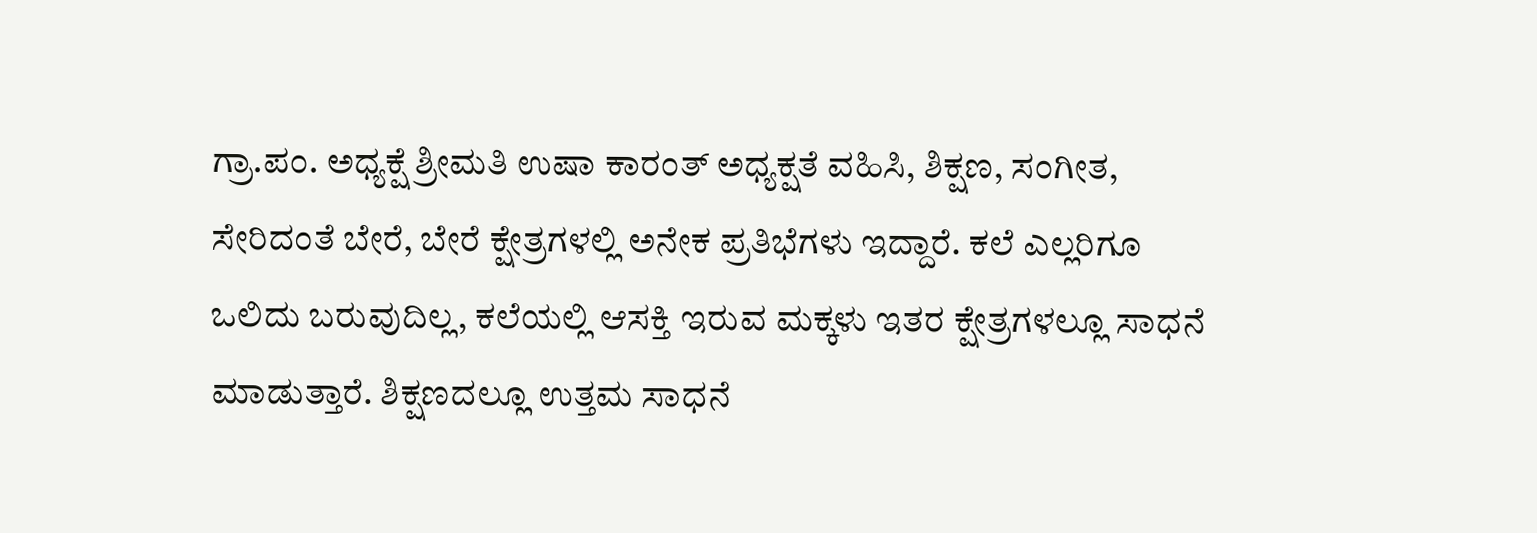ಗ್ರಾ.ಪಂ. ಅಧ್ಯಕ್ಷೆ ಶ್ರೀಮತಿ ಉಷಾ ಕಾರಂತ್ ಅಧ್ಯಕ್ಷತೆ ವಹಿಸಿ, ಶಿಕ್ಷಣ, ಸಂಗೀತ, ಸೇರಿದಂತೆ ಬೇರೆ, ಬೇರೆ ಕ್ಷೇತ್ರಗಳಲ್ಲಿ ಅನೇಕ ಪ್ರತಿಭೆಗಳು ಇದ್ದಾರೆ. ಕಲೆ ಎಲ್ಲರಿಗೂ ಒಲಿದು ಬರುವುದಿಲ್ಲ, ಕಲೆಯಲ್ಲಿ ಆಸಕ್ತಿ ಇರುವ ಮಕ್ಕಳು ಇತರ ಕ್ಷೇತ್ರಗಳಲ್ಲೂ ಸಾಧನೆ ಮಾಡುತ್ತಾರೆ. ಶಿಕ್ಷಣದಲ್ಲೂ ಉತ್ತಮ ಸಾಧನೆ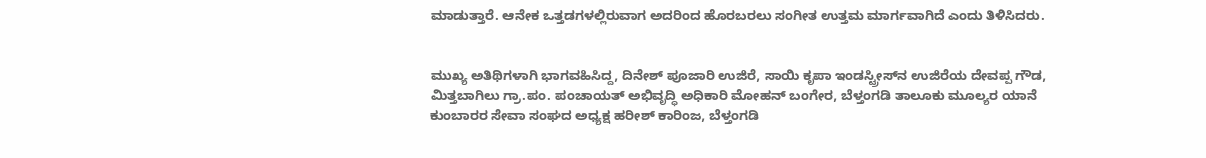ಮಾಡುತ್ತಾರೆ. ಆನೇಕ ಒತ್ತಡಗಳಲ್ಲಿರುವಾಗ ಅದರಿಂದ ಹೊರಬರಲು ಸಂಗೀತ ಉತ್ತಮ ಮಾರ್ಗವಾಗಿದೆ ಎಂದು ತಿಳಿಸಿದರು.


ಮುಖ್ಯ ಅತಿಥಿಗಳಾಗಿ ಭಾಗವಹಿಸಿದ್ದ, ದಿನೇಶ್ ಪೂಜಾರಿ ಉಜಿರೆ, ಸಾಯಿ ಕೃಪಾ ಇಂಡಸ್ಟ್ರೀಸ್‌ನ ಉಜಿರೆಯ ದೇವಪ್ಪ ಗೌಡ, ಮಿತ್ತಬಾಗಿಲು ಗ್ರಾ.ಪಂ. ಪಂಚಾಯತ್ ಅಭಿವೃದ್ಧಿ ಅಧಿಕಾರಿ ಮೋಹನ್ ಬಂಗೇರ, ಬೆಳ್ತಂಗಡಿ ತಾಲೂಕು ಮೂಲ್ಯರ ಯಾನೆ ಕುಂಬಾರರ ಸೇವಾ ಸಂಘದ ಅಧ್ಯಕ್ಷ ಹರೀಶ್ ಕಾರಿಂಜ, ಬೆಳ್ತಂಗಡಿ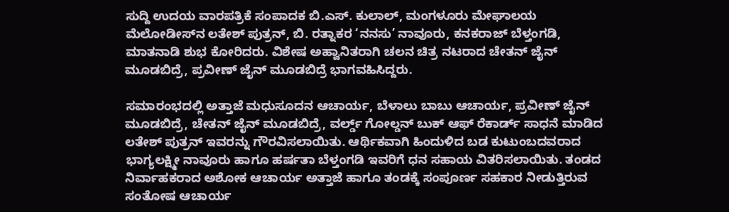ಸುದ್ದಿ ಉದಯ ವಾರಪತ್ರಿಕೆ ಸಂಪಾದಕ ಬಿ.ಎಸ್. ಕುಲಾಲ್, ಮಂಗಳೂರು ಮೇಘಾಲಯ ಮೆಲೋಡೀಸ್‌ನ ಲತೇಶ್ ಪುತ್ರನ್, ಬಿ. ರತ್ನಾಕರ ‘ನನಸು’ ನಾವೂರು, ಕನಕರಾಜ್ ಬೆಳ್ತಂಗಡಿ, ಮಾತನಾಡಿ ಶುಭ ಕೋರಿದರು. ವಿಶೇಷ ಅಹ್ವಾನಿತರಾಗಿ ಚಲನ ಚಿತ್ರ ನಟರಾದ ಚೇತನ್ ಜೈನ್ ಮೂಡಬಿದ್ರೆ, ಪ್ರವೀಣ್ ಜೈನ್ ಮೂಡಬಿದ್ರೆ ಭಾಗವಹಿಸಿದ್ದರು.

ಸಮಾರಂಭದಲ್ಲಿ ಅತ್ತಾಜೆ ಮಧುಸೂದನ ಆಚಾರ್ಯ, ಬೆಳಾಲು ಬಾಬು ಆಚಾರ್ಯ, ಪ್ರವೀಣ್ ಜೈನ್ ಮೂಡಬಿದ್ರೆ, ಚೇತನ್ ಜೈನ್ ಮೂಡಬಿದ್ರೆ, ವರ್ಲ್ಡ್ ಗೋಲ್ಡನ್ ಬುಕ್ ಆಫ್ ರೆಕಾರ್ಡ್ ಸಾಧನೆ ಮಾಡಿದ ಲತೇಶ್ ಪುತ್ರನ್‌ ಇವರನ್ನು ಗೌರವಿಸಲಾಯಿತು. ಆರ್ಥಿಕವಾಗಿ ಹಿಂದುಳಿದ ಬಡ ಕುಟುಂಬದವರಾದ ಭಾಗ್ಯಲಕ್ಷ್ಮೀ ನಾವೂರು ಹಾಗೂ ಹರ್ಷತಾ ಬೆಳ್ತಂಗಡಿ ಇವರಿಗೆ ಧನ ಸಹಾಯ ವಿತರಿಸಲಾಯಿತು. ತಂಡದ ನಿರ್ವಾಹಕರಾದ ಅಶೋಕ ಆಚಾರ್ಯ ಅತ್ತಾಜೆ ಹಾಗೂ ತಂಡಕ್ಕೆ ಸಂಪೂರ್ಣ ಸಹಕಾರ ನೀಡುತ್ತಿರುವ ಸಂತೋಷ ಆಚಾರ್ಯ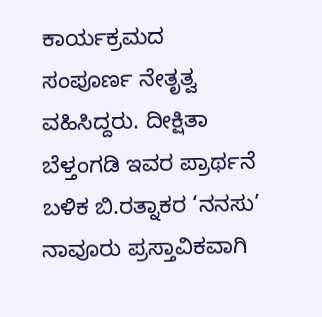ಕಾರ್ಯಕ್ರಮದ ಸಂಪೂರ್ಣ ನೇತೃತ್ವ ವಹಿಸಿದ್ದರು. ದೀಕ್ಷಿತಾ ಬೆಳ್ತಂಗಡಿ ಇವರ ಪ್ರಾರ್ಥನೆ ಬಳಿಕ ಬಿ.ರತ್ನಾಕರ ‘ನನಸು’ ನಾವೂರು ಪ್ರಸ್ತಾವಿಕವಾಗಿ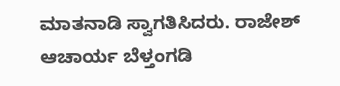ಮಾತನಾಡಿ ಸ್ವಾಗತಿಸಿದರು. ರಾಜೇಶ್ ಆಚಾರ್ಯ ಬೆಳ್ತಂಗಡಿ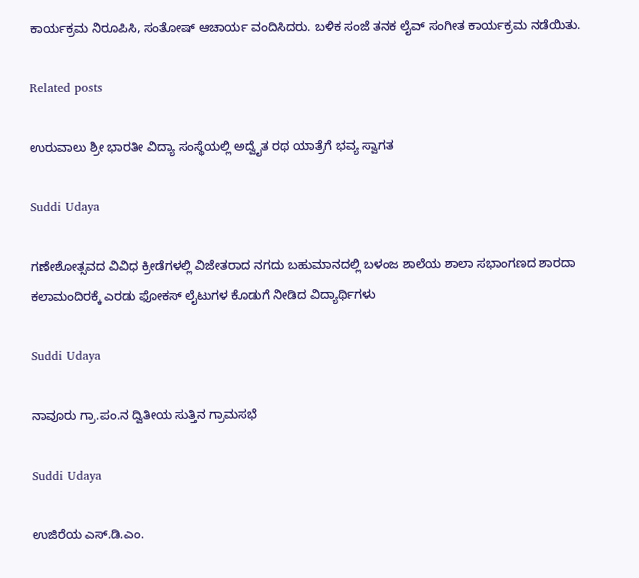ಕಾರ್ಯಕ್ರಮ ನಿರೂಪಿಸಿ, ಸಂತೋಷ್ ಆಚಾರ್ಯ ವಂದಿಸಿದರು. ಬಳಿಕ ಸಂಜೆ ತನಕ ಲೈವ್ ಸಂಗೀತ ಕಾರ್ಯಕ್ರಮ ನಡೆಯಿತು.

Related posts

ಉರುವಾಲು ಶ್ರೀ ಭಾರತೀ ವಿದ್ಯಾ ಸಂಸ್ಥೆಯಲ್ಲಿ ಅದ್ವೈತ ರಥ ಯಾತ್ರೆಗೆ ಭವ್ಯ ಸ್ವಾಗತ

Suddi Udaya

ಗಣೇಶೋತ್ಸವದ ವಿವಿಧ ಕ್ರೀಡೆಗಳಲ್ಲಿ ವಿಜೇತರಾದ ನಗದು ಬಹುಮಾನದಲ್ಲಿ ಬಳಂಜ ಶಾಲೆಯ ಶಾಲಾ ಸಭಾಂಗಣದ ಶಾರದಾ ಕಲಾಮಂದಿರಕ್ಕೆ ಎರಡು ಫೋಕಸ್ ಲೈಟುಗಳ ಕೊಡುಗೆ ನೀಡಿದ ವಿದ್ಯಾರ್ಥಿಗಳು

Suddi Udaya

ನಾವೂರು ಗ್ರಾ.ಪಂ.ನ ದ್ವಿತೀಯ ಸುತ್ತಿನ ಗ್ರಾಮಸಭೆ

Suddi Udaya

ಉಜಿರೆಯ ಎಸ್.ಡಿ.ಎಂ.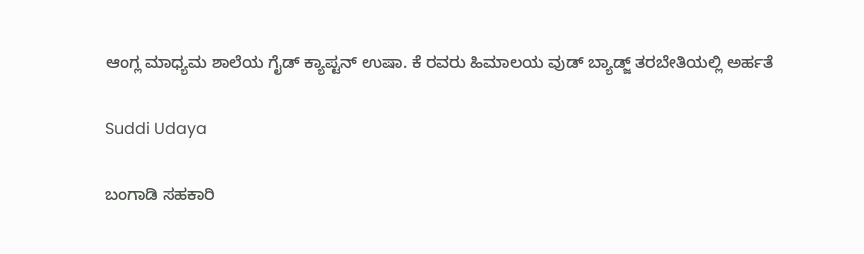ಆಂಗ್ಲ ಮಾಧ್ಯಮ ಶಾಲೆಯ ಗೈಡ್ ಕ್ಯಾಪ್ಟನ್ ಉಷಾ. ಕೆ ರವರು ಹಿಮಾಲಯ ವುಡ್ ಬ್ಯಾಡ್ಜ್ ತರಬೇತಿಯಲ್ಲಿ ಅರ್ಹತೆ

Suddi Udaya

ಬಂಗಾಡಿ ಸಹಕಾರಿ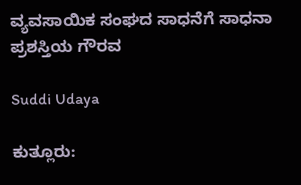ವ್ಯವಸಾಯಿಕ ಸಂಘದ ಸಾಧನೆಗೆ ಸಾಧನಾ ಪ್ರಶಸ್ತಿಯ ಗೌರವ

Suddi Udaya

ಕುತ್ಲೂರು: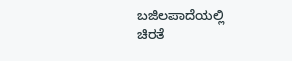ಬಜಿಲಪಾದೆಯಲ್ಲಿ ಚಿರತೆ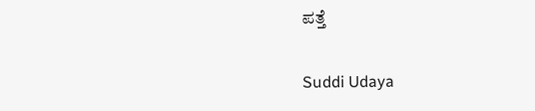ಪತ್ತೆ

Suddi Udaya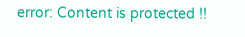error: Content is protected !!